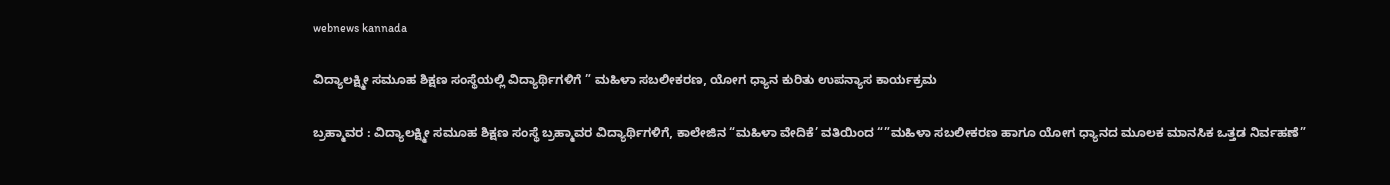webnews kannada

ವಿದ್ಯಾಲಕ್ಷ್ಮೀ ಸಮೂಹ ಶಿಕ್ಷಣ ಸಂಸ್ಥೆಯಲ್ಲಿ ವಿದ್ಯಾರ್ಥಿಗಳಿಗೆ ” ಮಹಿಳಾ ಸಬಲೀಕರಣ, ಯೋಗ ಧ್ಯಾನ ಕುರಿತು ಉಪನ್ಯಾಸ ಕಾರ್ಯಕ್ರಮ

ಬ್ರಹ್ಮಾವರ : ವಿದ್ಯಾಲಕ್ಷ್ಮೀ ಸಮೂಹ ಶಿಕ್ಷಣ ಸಂಸ್ಥೆ ಬ್ರಹ್ಮಾವರ ವಿದ್ಯಾರ್ಥಿಗಳಿಗೆ, ಕಾಲೇಜಿನ “ಮಹಿಳಾ ವೇದಿಕೆ’ ವತಿಯಿಂದ “”ಮಹಿಳಾ ಸಬಲೀಕರಣ ಹಾಗೂ ಯೋಗ ಧ್ಯಾನದ ಮೂಲಕ ಮಾನಸಿಕ ಒತ್ತಡ ನಿರ್ವಹಣೆ”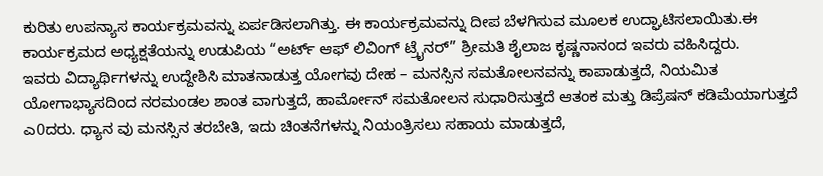ಕುರಿತು ಉಪನ್ಯಾಸ ಕಾರ್ಯಕ್ರಮವನ್ನು ಏರ್ಪಡಿಸಲಾಗಿತ್ತು. ಈ ಕಾರ್ಯಕ್ರಮವನ್ನು ದೀಪ ಬೆಳಗಿಸುವ ಮೂಲಕ ಉದ್ಘಾಟಿಸಲಾಯಿತು.ಈ ಕಾರ್ಯಕ್ರಮದ ಅಧ್ಯಕ್ಷತೆಯನ್ನು ಉಡುಪಿಯ “ಅರ್ಟ್ ಆಫ್ ಲಿವಿಂಗ್ ಟ್ರೈನರ್” ಶ್ರೀಮತಿ ಶೈಲಾಜ ಕೃಷ್ಣನಾನಂದ ಇವರು ವಹಿಸಿದ್ದರು.
ಇವರು ವಿದ್ಯಾರ್ಥಿಗಳನ್ನು ಉದ್ದೇಶಿಸಿ ಮಾತನಾಡುತ್ತ ಯೋಗವು ದೇಹ – ಮನಸ್ಸಿನ ಸಮತೋಲನವನ್ನು ಕಾಪಾಡುತ್ತದೆ, ನಿಯಮಿತ ಯೋಗಾಭ್ಯಾಸದಿಂದ ನರಮಂಡಲ ಶಾಂತ ವಾಗುತ್ತದೆ, ಹಾರ್ಮೋನ್ ಸಮತೋಲನ ಸುಧಾರಿಸುತ್ತದೆ ಆತಂಕ ಮತ್ತು ಡಿಪ್ರೆಷನ್ ಕಡಿಮೆಯಾಗುತ್ತದೆ ಎ0ದರು. ಧ್ಯಾನ ವು ಮನಸ್ಸಿನ ತರಬೇತಿ, ಇದು ಚಿಂತನೆಗಳನ್ನು ನಿಯಂತ್ರಿಸಲು ಸಹಾಯ ಮಾಡುತ್ತದೆ,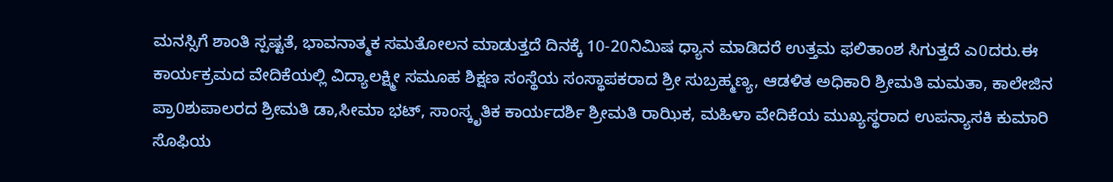ಮನಸ್ಸಿಗೆ ಶಾಂತಿ ಸ್ಪಷ್ಟತೆ, ಭಾವನಾತ್ಮಕ ಸಮತೋಲನ ಮಾಡುತ್ತದೆ ದಿನಕ್ಕೆ 10-20ನಿಮಿಷ ಧ್ಯಾನ ಮಾಡಿದರೆ ಉತ್ತಮ ಫಲಿತಾಂಶ ಸಿಗುತ್ತದೆ ಎ0ದರು.ಈ ಕಾರ್ಯಕ್ರಮದ ವೇದಿಕೆಯಲ್ಲಿ ವಿದ್ಯಾಲಕ್ಷ್ಮೀ ಸಮೂಹ ಶಿಕ್ಷಣ ಸಂಸ್ಥೆಯ ಸಂಸ್ಥಾಪಕರಾದ ಶ್ರೀ ಸುಬ್ರಹ್ಮಣ್ಯ, ಆಡಳಿತ ಅಧಿಕಾರಿ ಶ್ರೀಮತಿ ಮಮತಾ, ಕಾಲೇಜಿನ ಪ್ರಾ0ಶುಪಾಲರದ ಶ್ರೀಮತಿ ಡಾ,ಸೀಮಾ ಭಟ್, ಸಾಂಸ್ಕೃತಿಕ ಕಾರ್ಯದರ್ಶಿ ಶ್ರೀಮತಿ ರಾಝಿಕ, ಮಹಿಳಾ ವೇದಿಕೆಯ ಮುಖ್ಯಸ್ಥರಾದ ಉಪನ್ಯಾಸಕಿ ಕುಮಾರಿ ಸೊಫಿಯ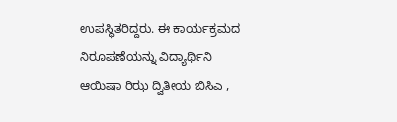ಉಪಸ್ಥಿತರಿದ್ದರು. ಈ ಕಾರ್ಯಕ್ರಮದ ನಿರೂಪಣೆಯನ್ನು ವಿದ್ಯಾರ್ಥಿನಿ ಆಯಿಷಾ ರಿಝ ದ್ವಿತೀಯ ಬಿಸಿಎ ,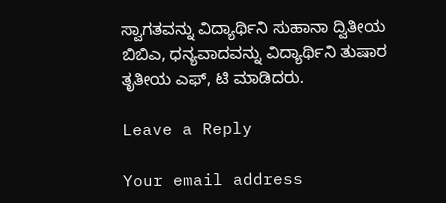ಸ್ವಾಗತವನ್ನು ವಿದ್ಯಾರ್ಥಿನಿ ಸುಹಾನಾ ದ್ವಿತೀಯ ಬಿಬಿಎ, ಧನ್ಯವಾದವನ್ನು ವಿದ್ಯಾರ್ಥಿನಿ ತುಷಾರ ತೃತೀಯ ಎಫ್, ಟಿ ಮಾಡಿದರು.

Leave a Reply

Your email address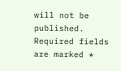will not be published. Required fields are marked *